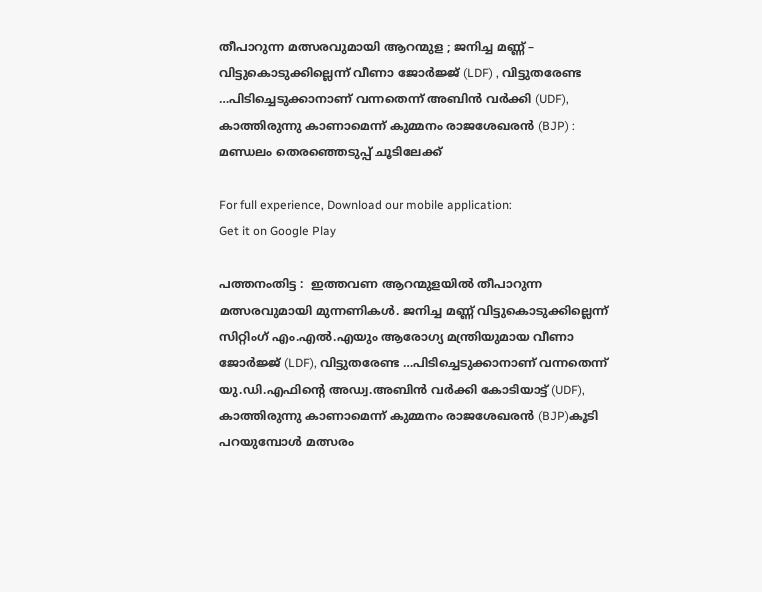തീപാറുന്ന മത്സരവുമായി ആറന്മുള ; ജനിച്ച മണ്ണ് – വിട്ടുകൊടുക്കില്ലെന്ന് വീണാ ജോര്‍ജ്ജ് (LDF) , വിട്ടുതരേണ്ട …പിടിച്ചെടുക്കാനാണ് വന്നതെന്ന് അബിന്‍ വര്‍ക്കി (UDF), കാത്തിരുന്നു കാണാമെന്ന് കുമ്മനം രാജശേഖരന്‍ (BJP) : മണ്ഡലം തെരഞ്ഞെടുപ്പ് ചൂടിലേക്ക്

For full experience, Download our mobile application:
Get it on Google Play

പത്തനംതിട്ട :  ഇത്തവണ ആറന്മുളയില്‍ തീപാറുന്ന മത്സരവുമായി മുന്നണികള്‍. ജനിച്ച മണ്ണ് വിട്ടുകൊടുക്കില്ലെന്ന് സിറ്റിംഗ് എം.എല്‍.എയും ആരോഗ്യ മന്ത്രിയുമായ വീണാ ജോര്‍ജ്ജ് (LDF), വിട്ടുതരേണ്ട …പിടിച്ചെടുക്കാനാണ് വന്നതെന്ന് യു.ഡി.എഫിന്റെ അഡ്വ.അബിന്‍ വര്‍ക്കി കോടിയാട്ട്‌ (UDF), കാത്തിരുന്നു കാണാമെന്ന് കുമ്മനം രാജശേഖരന്‍ (BJP)കൂടി പറയുമ്പോള്‍ മത്സരം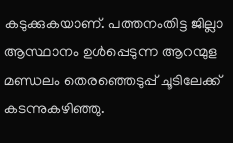കടുക്കുകയാണ്. പത്തനംതിട്ട ജില്ലാ ആസ്ഥാനം ഉള്‍പ്പെടുന്ന ആറന്മുള മണ്ഡലം തെരഞ്ഞെടുപ്പ് ചൂടിലേക്ക് കടന്നുകഴിഞ്ഞു.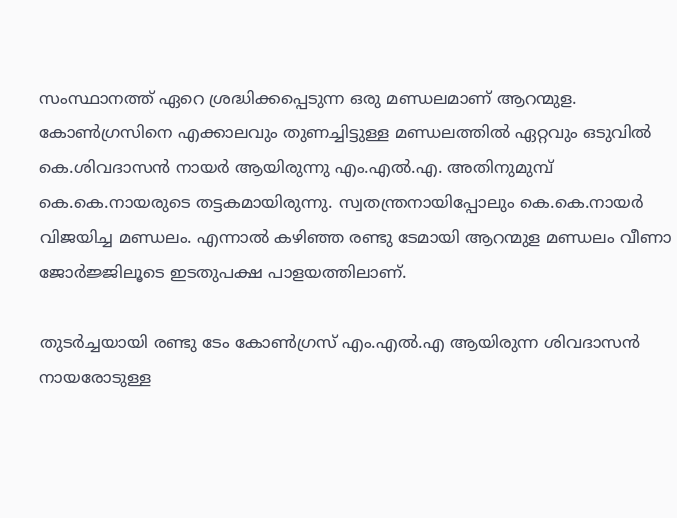സംസ്ഥാനത്ത് ഏറെ ശ്രദ്ധിക്കപ്പെടുന്ന ഒരു മണ്ഡലമാണ് ആറന്മുള. കോണ്‍ഗ്രസിനെ എക്കാലവും തുണച്ചിട്ടുള്ള മണ്ഡലത്തില്‍ ഏറ്റവും ഒടുവില്‍ കെ.ശിവദാസന്‍ നായര്‍ ആയിരുന്നു എം.എല്‍.എ. അതിനുമുമ്പ് കെ.കെ.നായരുടെ തട്ടകമായിരുന്നു. സ്വതന്ത്രനായിപ്പോലും കെ.കെ.നായര്‍ വിജയിച്ച മണ്ഡലം. എന്നാല്‍ കഴിഞ്ഞ രണ്ടു ടേമായി ആറന്മുള മണ്ഡലം വീണാ ജോര്‍ജ്ജിലൂടെ ഇടതുപക്ഷ പാളയത്തിലാണ്.

തുടര്‍ച്ചയായി രണ്ടു ടേം കോണ്‍ഗ്രസ് എം.എല്‍.എ ആയിരുന്ന ശിവദാസന്‍ നായരോടുള്ള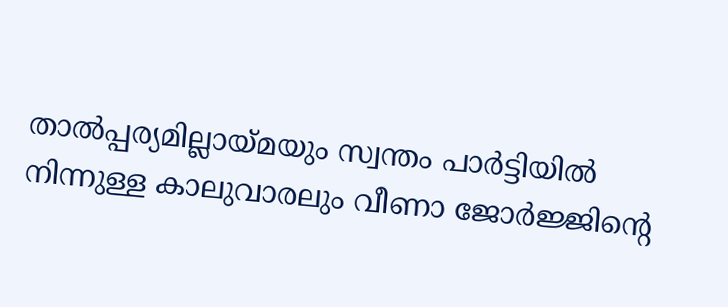താല്‍പ്പര്യമില്ലായ്മയും സ്വന്തം പാര്‍ട്ടിയില്‍ നിന്നുള്ള കാലുവാരലും വീണാ ജോര്‍ജ്ജിന്റെ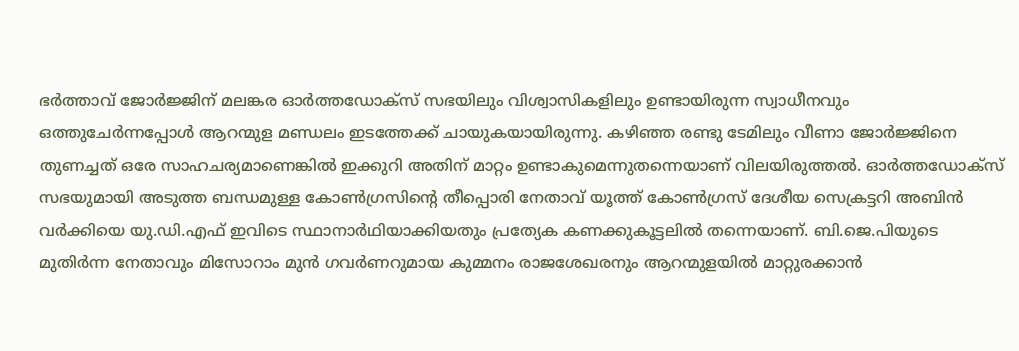ഭര്‍ത്താവ് ജോര്‍ജ്ജിന് മലങ്കര ഓര്‍ത്തഡോക്സ്‌ സഭയിലും വിശ്വാസികളിലും ഉണ്ടായിരുന്ന സ്വാധീനവും ഒത്തുചേര്‍ന്നപ്പോള്‍ ആറന്മുള മണ്ഡലം ഇടത്തേക്ക് ചായുകയായിരുന്നു. കഴിഞ്ഞ രണ്ടു ടേമിലും വീണാ ജോര്‍ജ്ജിനെ തുണച്ചത് ഒരേ സാഹചര്യമാണെങ്കില്‍ ഇക്കുറി അതിന് മാറ്റം ഉണ്ടാകുമെന്നുതന്നെയാണ് വിലയിരുത്തല്‍. ഓര്‍ത്തഡോക്സ്‌ സഭയുമായി അടുത്ത ബന്ധമുള്ള കോണ്‍ഗ്രസിന്റെ തീപ്പൊരി നേതാവ് യൂത്ത് കോണ്‍ഗ്രസ് ദേശീയ സെക്രട്ടറി അബിന്‍ വര്‍ക്കിയെ യു.ഡി.എഫ് ഇവിടെ സ്ഥാനാര്‍ഥിയാക്കിയതും പ്രത്യേക കണക്കുകൂട്ടലില്‍ തന്നെയാണ്. ബി.ജെ.പിയുടെ മുതിര്‍ന്ന നേതാവും മിസോറാം മുന്‍ ഗവര്‍ണറുമായ കുമ്മനം രാജശേഖരനും ആറന്മുളയില്‍ മാറ്റുരക്കാന്‍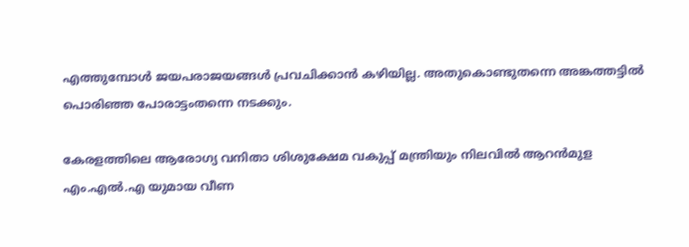എത്തുമ്പോള്‍ ജയപരാജയങ്ങള്‍ പ്രവചിക്കാന്‍ കഴിയില്ല. അതുകൊണ്ടുതന്നെ അങ്കത്തട്ടില്‍ പൊരിഞ്ഞ പോരാട്ടംതന്നെ നടക്കും.

കേരളത്തിലെ ആരോഗ്യ വനിതാ ശിശുക്ഷേമ വകുപ്പ് മന്ത്രിയും നിലവില്‍ ആറന്‍മുള എം.എല്‍.എ യുമായ വീണ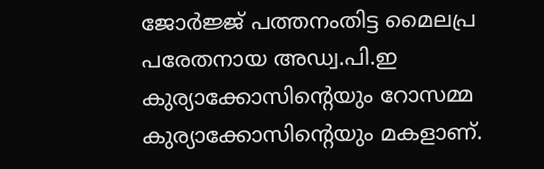ജോര്‍ജ്ജ് പത്തനംതിട്ട മൈലപ്ര പരേതനായ അഡ്വ.പി.ഇ കുര്യാക്കോസിന്‍റെയും റോസമ്മ  കുര്യാക്കോസിന്റെയും മകളാണ്.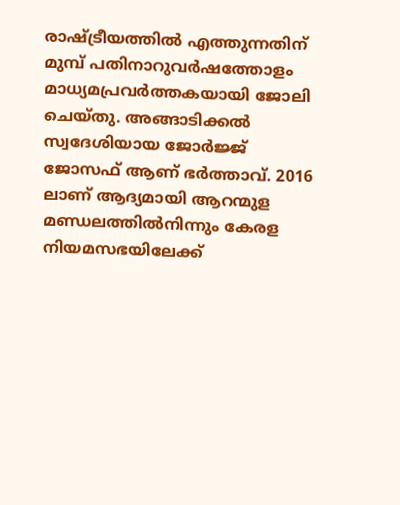രാഷ്ട്രീയത്തില്‍ എത്തുന്നതിന് മുമ്പ് പതിനാറുവര്‍ഷത്തോളം മാധ്യമപ്രവര്‍ത്തകയായി ജോലി ചെയ്തു. അങ്ങാടിക്കല്‍ സ്വദേശിയായ ജോര്‍ജ്ജ് ജോസഫ് ആണ് ഭര്‍ത്താവ്. 2016 ലാണ് ആദ്യമായി ആറന്മുള മണ്ഡലത്തില്‍നിന്നും കേരള നിയമസഭയിലേക്ക്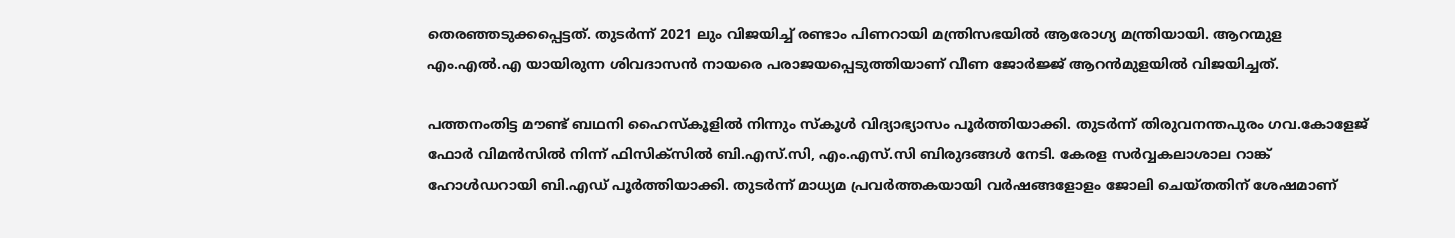തെരഞ്ഞടുക്കപ്പെട്ടത്. തുടര്‍ന്ന് 2021 ലും വിജയിച്ച് രണ്ടാം പിണറായി മന്ത്രിസഭയില്‍ ആരോഗ്യ മന്ത്രിയായി. ആറന്മുള എം.എല്‍.എ യായിരുന്ന ശിവദാസന്‍ നായരെ പരാജയപ്പെടുത്തിയാണ് വീണ ജോര്‍ജ്ജ് ആറന്‍മുളയില്‍ വിജയിച്ചത്.

പത്തനംതിട്ട മൗണ്ട് ബഥനി ഹൈസ്കൂളില്‍ നിന്നും സ്കൂള്‍ വിദ്യാഭ്യാസം പൂര്‍ത്തിയാക്കി. തുടര്‍ന്ന് തിരുവനന്തപുരം ഗവ.കോളേജ് ഫോര്‍ വിമന്‍സില്‍ നിന്ന് ഫിസിക്സില്‍ ബി.എസ്.സി, എം.എസ്.സി ബിരുദങ്ങള്‍ നേടി. കേരള സര്‍വ്വകലാശാല റാങ്ക് ഹോള്‍ഡറായി ബി.എഡ്‌ പൂര്‍ത്തിയാക്കി. തുടര്‍ന്ന് മാധ്യമ പ്രവര്‍ത്തകയായി വര്‍ഷങ്ങളോളം ജോലി ചെയ്തതിന് ശേഷമാണ്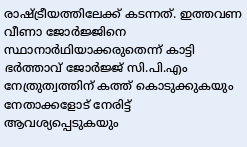രാഷ്ട്രീയത്തിലേക്ക് കടന്നത്. ഇത്തവണ വീണാ ജോര്‍ജ്ജിനെ സ്ഥാനാര്‍ഥിയാക്കരുതെന്ന് കാട്ടി ഭര്‍ത്താവ് ജോര്‍ജ്ജ് സി.പി.എം നേത്രുത്വത്തിന് കത്ത് കൊടുക്കുകയും നേതാക്കളോട് നേരിട്ട് ആവശ്യപ്പെടുകയും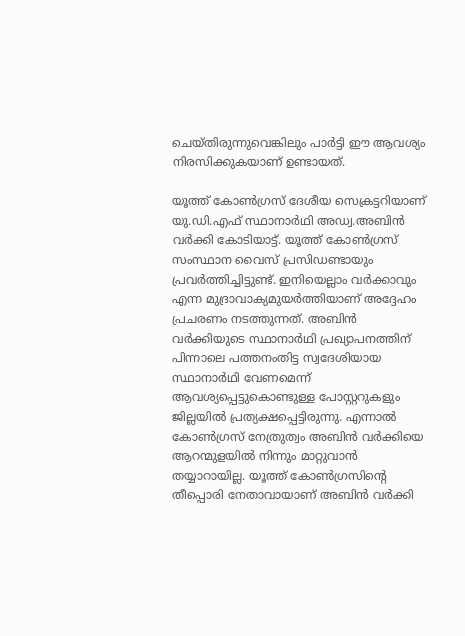ചെയ്തിരുന്നുവെങ്കിലും പാര്‍ട്ടി ഈ ആവശ്യം നിരസിക്കുകയാണ് ഉണ്ടായത്.

യൂത്ത് കോണ്‍ഗ്രസ് ദേശീയ സെക്രട്ടറിയാണ് യു.ഡി.എഫ് സ്ഥാനാര്‍ഥി അഡ്വ.അബിന്‍ വര്‍ക്കി കോടിയാട്ട്. യൂത്ത് കോണ്‍ഗ്രസ് സംസ്ഥാന വൈസ് പ്രസിഡണ്ടായും പ്രവര്‍ത്തിച്ചിട്ടുണ്ട്. ഇനിയെല്ലാം വര്‍ക്കാവും എന്ന മുദ്രാവാക്യമുയര്‍ത്തിയാണ് അദ്ദേഹം പ്രചരണം നടത്തുന്നത്. അബിന്‍ വര്‍ക്കിയുടെ സ്ഥാനാര്‍ഥി പ്രഖ്യാപനത്തിന് പിന്നാലെ പത്തനംതിട്ട സ്വദേശിയായ സ്ഥാനാര്‍ഥി വേണമെന്ന് ആവശ്യപ്പെട്ടുകൊണ്ടുള്ള പോസ്റ്ററുകളും ജില്ലയില്‍ പ്രത്യക്ഷപ്പെട്ടിരുന്നു. എന്നാല്‍ കോണ്‍ഗ്രസ് നേത്രുത്വം അബിന്‍ വര്‍ക്കിയെ ആറന്മുളയില്‍ നിന്നും മാറ്റുവാന്‍ തയ്യാറായില്ല. യൂത്ത് കോണ്‍ഗ്രസിന്റെ തീപ്പൊരി നേതാവായാണ് അബിന്‍ വര്‍ക്കി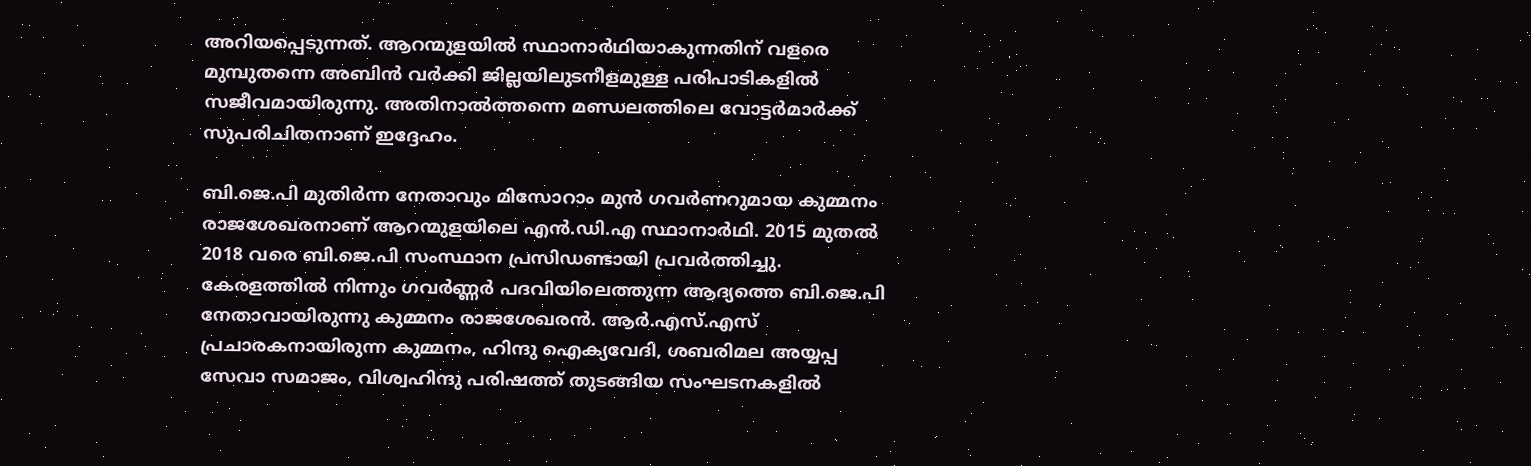അറിയപ്പെടുന്നത്. ആറന്മുളയില്‍ സ്ഥാനാര്‍ഥിയാകുന്നതിന് വളരെ മുമ്പുതന്നെ അബിന്‍ വര്‍ക്കി ജില്ലയിലുടനീളമുള്ള പരിപാടികളില്‍ സജീവമായിരുന്നു. അതിനാല്‍ത്തന്നെ മണ്ഡലത്തിലെ വോട്ടര്‍മാര്‍ക്ക് സുപരിചിതനാണ് ഇദ്ദേഹം.

ബി.ജെ.പി മുതിര്‍ന്ന നേതാവും മിസോറാം മുന്‍ ഗവര്‍ണറുമായ കുമ്മനം രാജശേഖരനാണ് ആറന്മുളയിലെ എന്‍.ഡി.എ സ്ഥാനാര്‍ഥി. 2015 മുതല്‍ 2018 വരെ ബി.ജെ.പി സംസ്ഥാന പ്രസിഡണ്ടായി പ്രവര്‍ത്തിച്ചു. കേരളത്തില്‍ നിന്നും ഗവര്‍ണ്ണര്‍ പദവിയിലെത്തുന്ന ആദ്യത്തെ ബി.ജെ.പി നേതാവായിരുന്നു കുമ്മനം രാജശേഖരന്‍. ആര്‍.എസ്.എസ് പ്രചാരകനായിരുന്ന കുമ്മനം, ഹിന്ദു ഐക്യവേദി, ശബരിമല അയ്യപ്പ സേവാ സമാജം, വിശ്വഹിന്ദു പരിഷത്ത് തുടങ്ങിയ സംഘടനകളില്‍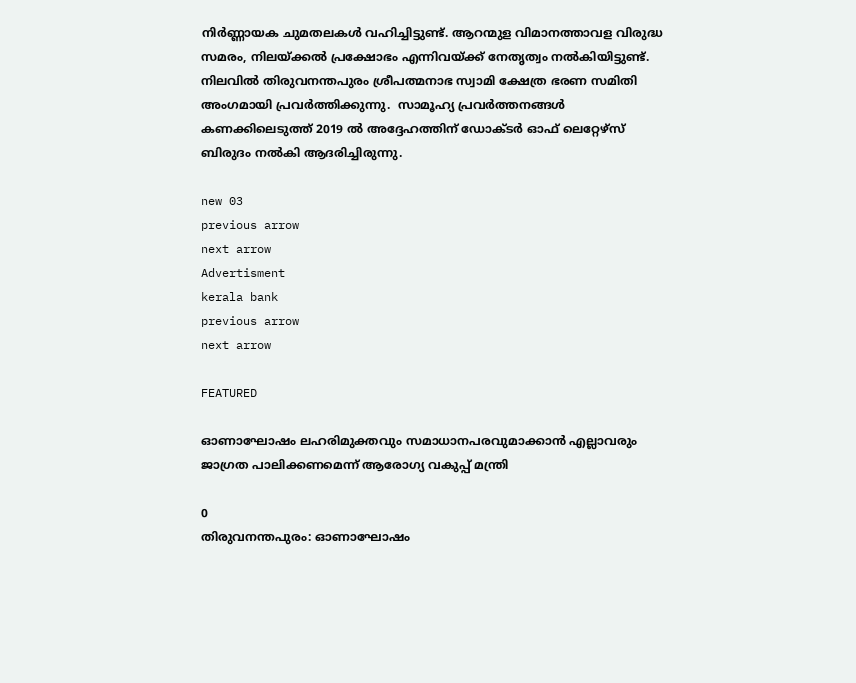നിര്‍ണ്ണായക ചുമതലകള്‍ വഹിച്ചിട്ടുണ്ട്. ആറന്മുള വിമാനത്താവള വിരുദ്ധ സമരം, നിലയ്ക്കല്‍ പ്രക്ഷോഭം എന്നിവയ്ക്ക് നേതൃത്വം നല്‍കിയിട്ടുണ്ട്. നിലവില്‍ തിരുവനന്തപുരം ശ്രീപത്മനാഭ സ്വാമി ക്ഷേത്ര ഭരണ സമിതി അംഗമായി പ്രവര്‍ത്തിക്കുന്നു.  സാമൂഹ്യ പ്രവര്‍ത്തനങ്ങള്‍ കണക്കിലെടുത്ത് 2019 ല്‍ അദ്ദേഹത്തിന് ഡോക്ടര്‍ ഓഫ്‌ ലെറ്റേഴ്സ് ബിരുദം നല്‍കി ആദരിച്ചിരുന്നു.

new 03
previous arrow
next arrow
Advertisment
kerala bank
previous arrow
next arrow

FEATURED

ഓണാഘോഷം ലഹരിമുക്തവും സമാധാനപരവുമാക്കാൻ എല്ലാവരും ജാഗ്രത പാലിക്കണമെന്ന് ആരോഗ്യ വകുപ്പ് മന്ത്രി

0
തിരുവനന്തപുരം: ഓണാഘോഷം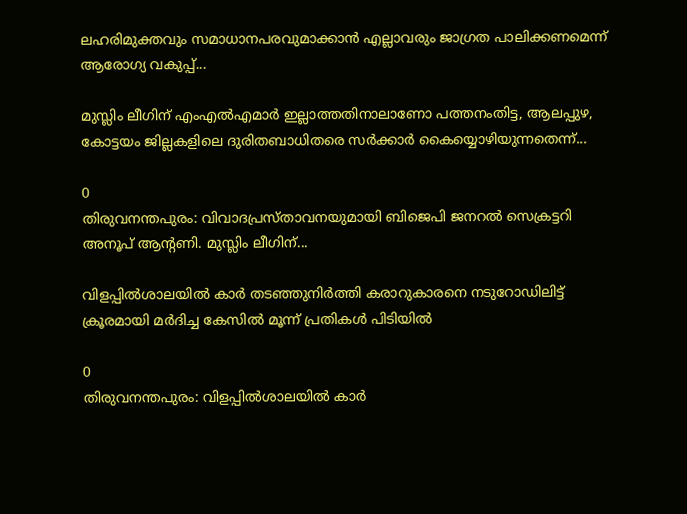ലഹരിമുക്തവും സമാധാനപരവുമാക്കാൻ എല്ലാവരും ജാഗ്രത പാലിക്കണമെന്ന് ആരോഗ്യ വകുപ്പ്...

മുസ്ലിം ലീഗിന് എംഎൽഎമാർ ഇല്ലാത്തതിനാലാണോ പത്തനംതിട്ട, ആലപ്പുഴ, കോട്ടയം ജില്ലകളിലെ ദുരിതബാധിതരെ സർക്കാർ കൈയ്യൊഴിയുന്നതെന്ന്...

0
തിരുവനന്തപുരം: വിവാദപ്രസ്താവനയുമായി ബിജെപി ജനറൽ സെക്രട്ടറി അനൂപ് ആന്റണി. മുസ്ലിം ലീഗിന്...

വിളപ്പിൽശാലയിൽ കാർ തടഞ്ഞുനിർത്തി കരാറുകാരനെ നടുറോഡിലിട്ട് ക്രൂരമായി മർദിച്ച കേസിൽ മൂന്ന് പ്രതികൾ‌ പിടിയിൽ

0
തിരുവനന്തപുരം: വിളപ്പിൽശാലയിൽ കാർ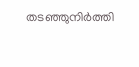തടഞ്ഞുനിർത്തി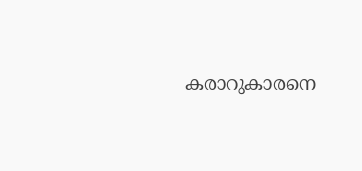കരാറുകാരനെ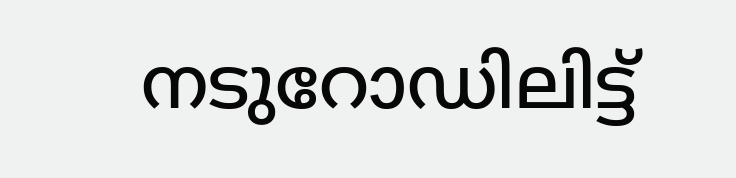നടുറോഡിലിട്ട്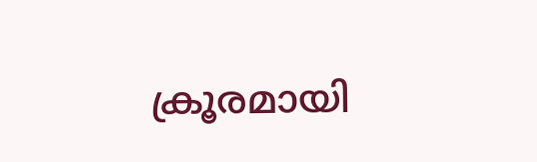ക്രൂരമായി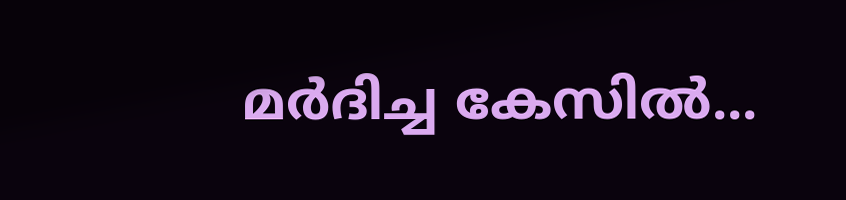മർദിച്ച കേസിൽ...